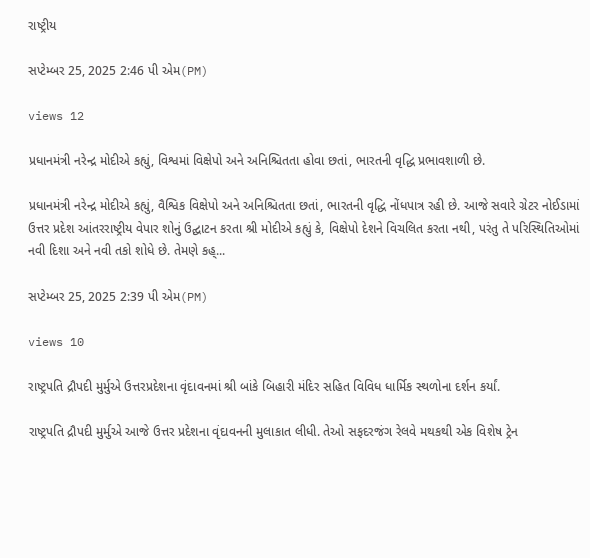રાષ્ટ્રીય

સપ્ટેમ્બર 25, 2025 2:46 પી એમ(PM)

views 12

પ્રધાનમંત્રી નરેન્દ્ર મોદીએ કહ્યું, વિશ્વમાં વિક્ષેપો અને અનિશ્ચિતતા હોવા છતાં, ભારતની વૃદ્ધિ પ્રભાવશાળી છે.

પ્રધાનમંત્રી નરેન્દ્ર મોદીએ કહ્યું, વૈશ્વિક વિક્ષેપો અને અનિશ્ચિતતા છતાં, ભારતની વૃદ્ધિ નોંધપાત્ર રહી છે. આજે સવારે ગ્રેટર નોઈડામાં ઉત્તર પ્રદેશ આંતરરાષ્ટ્રીય વેપાર શોનું ઉદ્ઘાટન કરતા શ્રી મોદીએ કહ્યું કે, વિક્ષેપો દેશને વિચલિત કરતા નથી, પરંતુ તે પરિસ્થિતિઓમાં નવી દિશા અને નવી તકો શોધે છે. તેમણે કહ્...

સપ્ટેમ્બર 25, 2025 2:39 પી એમ(PM)

views 10

રાષ્ટ્રપતિ દ્રૌપદી મુર્મુએ ઉત્તરપ્રદેશના વૃંદાવનમાં શ્રી બાંકે બિહારી મંદિર સહિત વિવિધ ધાર્મિક સ્થળોના દર્શન કર્યાં.

રાષ્ટ્રપતિ દ્રૌપદી મુર્મુએ આજે ઉત્તર પ્રદેશના વૃંદાવનની મુલાકાત લીધી. તેઓ સફદરજંગ રેલવે મથકથી એક વિશેષ ટ્રેન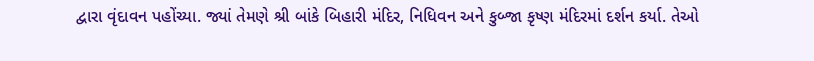દ્વારા વૃંદાવન પહોંચ્યા. જ્યાં તેમણે શ્રી બાંકે બિહારી મંદિર, નિધિવન અને કુબ્જા કૃષ્ણ મંદિરમાં દર્શન કર્યા. તેઓ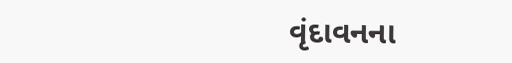વૃંદાવનના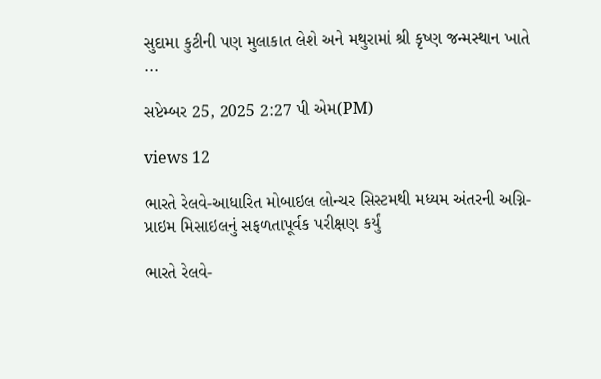સુદામા કુટીની પણ મુલાકાત લેશે અને મથુરામાં શ્રી કૃષ્ણ જન્મસ્થાન ખાતે ...

સપ્ટેમ્બર 25, 2025 2:27 પી એમ(PM)

views 12

ભારતે રેલવે-આધારિત મોબાઇલ લોન્ચર સિસ્ટમથી મધ્યમ અંતરની અગ્નિ-પ્રાઇમ મિસાઇલનું સફળતાપૂર્વક પરીક્ષણ કર્યું

ભારતે રેલવે-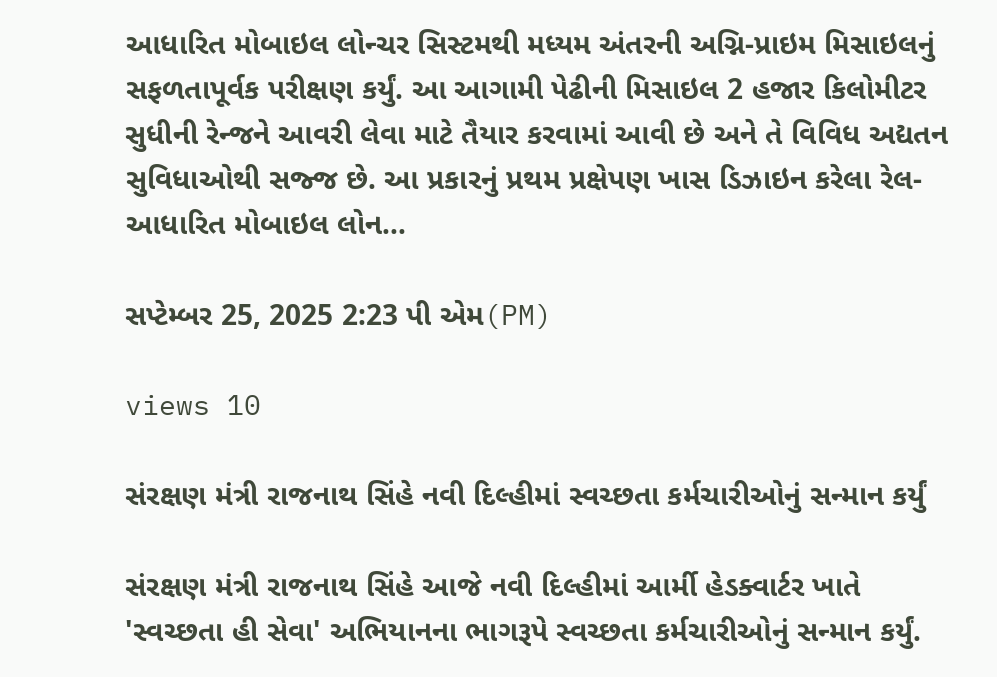આધારિત મોબાઇલ લોન્ચર સિસ્ટમથી મધ્યમ અંતરની અગ્નિ-પ્રાઇમ મિસાઇલનું સફળતાપૂર્વક પરીક્ષણ કર્યું. આ આગામી પેઢીની મિસાઇલ 2 હજાર કિલોમીટર સુધીની રેન્જને આવરી લેવા માટે તૈયાર કરવામાં આવી છે અને તે વિવિધ અદ્યતન સુવિધાઓથી સજ્જ છે. આ પ્રકારનું પ્રથમ પ્રક્ષેપણ ખાસ ડિઝાઇન કરેલા રેલ-આધારિત મોબાઇલ લોન...

સપ્ટેમ્બર 25, 2025 2:23 પી એમ(PM)

views 10

સંરક્ષણ મંત્રી રાજનાથ સિંહે નવી દિલ્હીમાં સ્વચ્છતા કર્મચારીઓનું સન્માન કર્યું

સંરક્ષણ મંત્રી રાજનાથ સિંહે આજે નવી દિલ્હીમાં આર્મી હેડક્વાર્ટર ખાતે 'સ્વચ્છતા હી સેવા' અભિયાનના ભાગરૂપે સ્વચ્છતા કર્મચારીઓનું સન્માન કર્યું.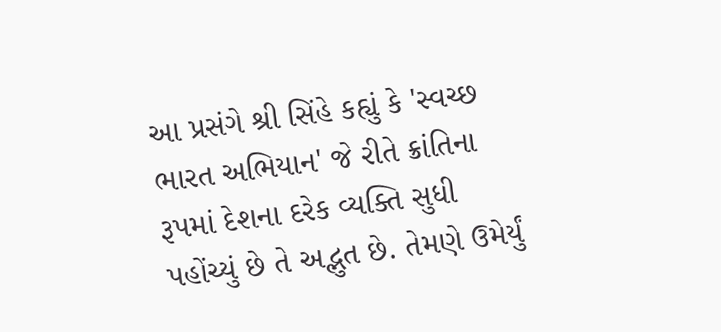આ પ્રસંગે શ્રી સિંહે કહ્યું કે 'સ્વચ્છ ભારત અભિયાન' જે રીતે ક્રાંતિના રૂપમાં દેશના દરેક વ્યક્તિ સુધી પહોંચ્યું છે તે અદ્ભુત છે. તેમણે ઉમેર્યું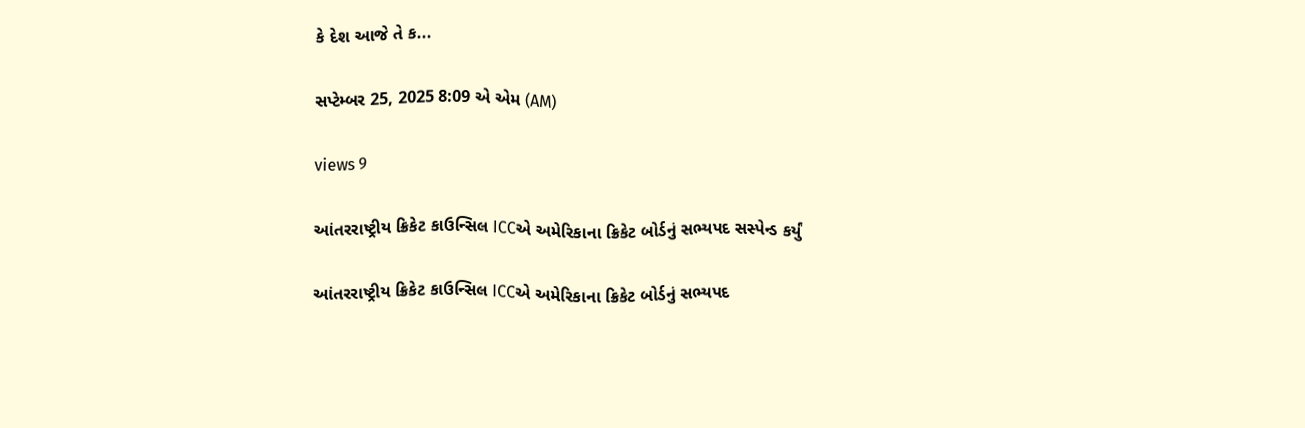કે દેશ આજે તે ક...

સપ્ટેમ્બર 25, 2025 8:09 એ એમ (AM)

views 9

આંતરરાષ્ટ્રીય ક્રિકેટ કાઉન્સિલ ICCએ અમેરિકાના ક્રિકેટ બોર્ડનું સભ્યપદ સસ્પેન્ડ કર્યું

આંતરરાષ્ટ્રીય ક્રિકેટ કાઉન્સિલ ICCએ અમેરિકાના ક્રિકેટ બોર્ડનું સભ્યપદ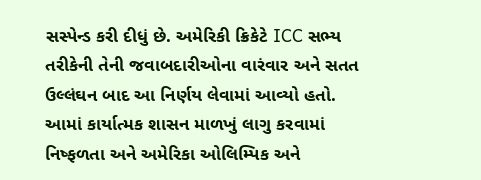સસ્પેન્ડ કરી દીધું છે. અમેરિકી ક્રિકેટે ICC સભ્ય તરીકેની તેની જવાબદારીઓના વારંવાર અને સતત ઉલ્લંઘન બાદ આ નિર્ણય લેવામાં આવ્યો હતો. આમાં કાર્યાત્મક શાસન માળખું લાગુ કરવામાં નિષ્ફળતા અને અમેરિકા ઓલિમ્પિક અને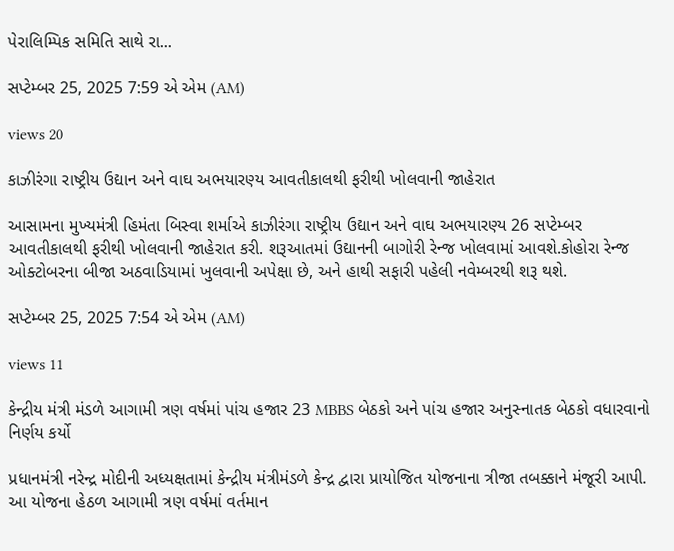પેરાલિમ્પિક સમિતિ સાથે રા...

સપ્ટેમ્બર 25, 2025 7:59 એ એમ (AM)

views 20

કાઝીરંગા રાષ્ટ્રીય ઉદ્યાન અને વાઘ અભયારણ્ય આવતીકાલથી ફરીથી ખોલવાની જાહેરાત

આસામના મુખ્યમંત્રી હિમંતા બિસ્વા શર્માએ કાઝીરંગા રાષ્ટ્રીય ઉદ્યાન અને વાઘ અભયારણ્ય 26 સપ્ટેમ્બર આવતીકાલથી ફરીથી ખોલવાની જાહેરાત કરી. શરૂઆતમાં ઉદ્યાનની બાગોરી રેન્જ ખોલવામાં આવશે.કોહોરા રેન્જ ઓક્ટોબરના બીજા અઠવાડિયામાં ખુલવાની અપેક્ષા છે, અને હાથી સફારી પહેલી નવેમ્બરથી શરૂ થશે.

સપ્ટેમ્બર 25, 2025 7:54 એ એમ (AM)

views 11

કેન્દ્રીય મંત્રી મંડળે આગામી ત્રણ વર્ષમાં પાંચ હજાર 23 MBBS બેઠકો અને પાંચ હજાર અનુસ્નાતક બેઠકો વધારવાનો નિર્ણય કર્યો

પ્રધાનમંત્રી નરેન્દ્ર મોદીની અધ્યક્ષતામાં કેન્દ્રીય મંત્રીમંડળે કેન્દ્ર દ્વારા પ્રાયોજિત યોજનાના ત્રીજા તબક્કાને મંજૂરી આપી. આ યોજના હેઠળ આગામી ત્રણ વર્ષમાં વર્તમાન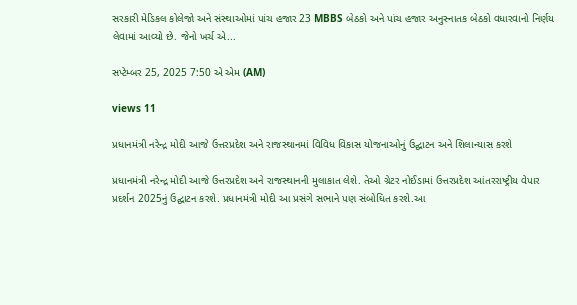સરકારી મેડિકલ કોલેજો અને સંસ્થાઓમાં પાંચ હજાર 23 MBBS બેઠકો અને પાંચ હજાર અનુસ્નાતક બેઠકો વધારવાનો નિર્ણય લેવામાં આવ્યો છે. જેનો ખર્ચ એ...

સપ્ટેમ્બર 25, 2025 7:50 એ એમ (AM)

views 11

પ્રધાનમંત્રી નરેન્દ્ર મોદી આજે ઉત્તરપ્રદેશ અને રાજસ્થાનમાં વિવિધ વિકાસ યોજનાઓનું ઉદ્ઘાટન અને શિલાન્યાસ કરશે

પ્રધાનમંત્રી નરેન્દ્ર મોદી આજે ઉત્તરપ્રદેશ અને રાજસ્થાનની મુલાકાત લેશે. તેઓ ગ્રેટર નોઈડામાં ઉત્તરપ્રદેશ આંતરરાષ્ટ્રીય વેપાર પ્રદર્શન 2025નું ઉદ્ઘાટન કરશે. પ્રધાનમંત્રી મોદી આ પ્રસંગે સભાને પણ સંબોધિત કરશે.આ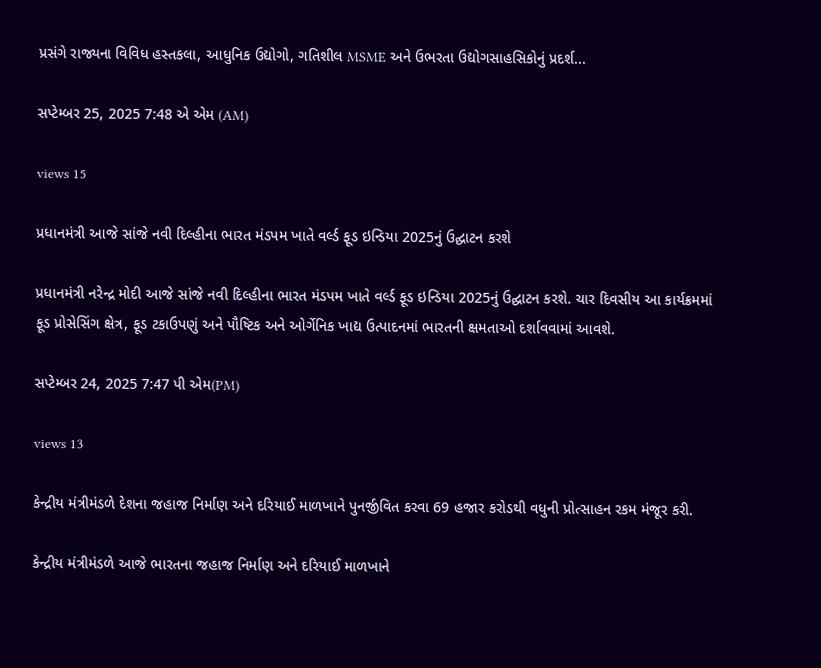પ્રસંગે રાજ્યના વિવિધ હસ્તકલા, આધુનિક ઉદ્યોગો, ગતિશીલ MSME અને ઉભરતા ઉદ્યોગસાહસિકોનું પ્રદર્શ...

સપ્ટેમ્બર 25, 2025 7:48 એ એમ (AM)

views 15

પ્રધાનમંત્રી આજે સાંજે નવી દિલ્હીના ભારત મંડપમ ખાતે વર્લ્ડ ફૂડ ઇન્ડિયા 2025નું ઉદ્ઘાટન કરશે

પ્રધાનમંત્રી નરેન્દ્ર મોદી આજે સાંજે નવી દિલ્હીના ભારત મંડપમ ખાતે વર્લ્ડ ફૂડ ઇન્ડિયા 2025નું ઉદ્ઘાટન કરશે. ચાર દિવસીય આ કાર્યક્રમમાં ફૂડ પ્રોસેસિંગ ક્ષેત્ર, ફૂડ ટકાઉપણું અને પૌષ્ટિક અને ઓર્ગેનિક ખાદ્ય ઉત્પાદનમાં ભારતની ક્ષમતાઓ દર્શાવવામાં આવશે.

સપ્ટેમ્બર 24, 2025 7:47 પી એમ(PM)

views 13

કેન્દ્રીય મંત્રીમંડળે દેશના જહાજ નિર્માણ અને દરિયાઈ માળખાને પુનર્જીવિત કરવા 69 હજાર કરોડથી વધુની પ્રોત્સાહન રકમ મંજૂર કરી.

કેન્દ્રીય મંત્રીમંડળે આજે ભારતના જહાજ નિર્માણ અને દરિયાઈ માળખાને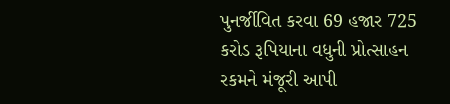પુનર્જીવિત કરવા 69 હજાર 725 કરોડ રૂપિયાના વધુની પ્રોત્સાહન રકમને મંજૂરી આપી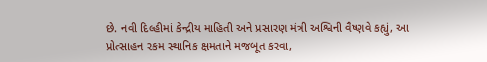છે. નવી દિલ્હીમાં કેન્દ્રીય માહિતી અને પ્રસારણ મંત્રી અશ્વિની વૈષ્ણવે કહ્યું, આ પ્રોત્સાહન રકમ સ્થાનિક ક્ષમતાને મજબૂત કરવા,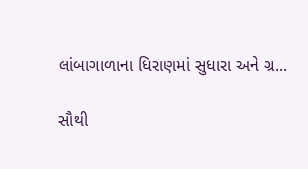લાંબાગાળાના ધિરાણમાં સુધારા અને ગ્ર...

સૌથી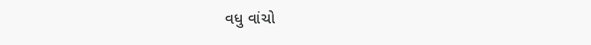વધુ વાંચો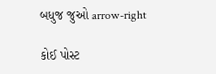બધુજ જુઓ arrow-right

કોઈ પોસ્ટ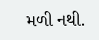મળી નથી.